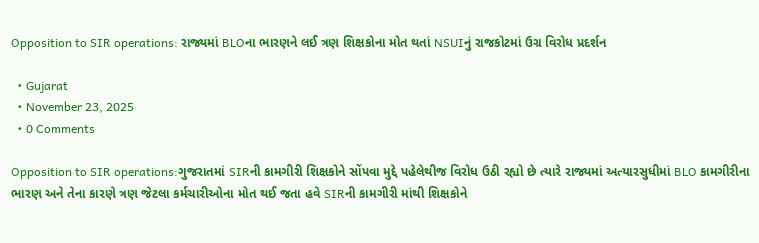Opposition to SIR operations: રાજ્યમાં BLOના ભારણને લઈ ત્રણ શિક્ષકોના મોત થતાં NSUIનું રાજકોટમાં ઉગ્ર વિરોધ પ્રદર્શન

  • Gujarat
  • November 23, 2025
  • 0 Comments

Opposition to SIR operations:ગુજરાતમાં SIRની કામગીરી શિક્ષકોને સોંપવા મુદ્દે પહેલેથીજ વિરોધ ઉઠી રહ્યો છે ત્યારે રાજ્યમાં અત્યારસુધીમાં BLO કામગીરીના ભારણ અને તેના કારણે ત્રણ જેટલા કર્મચારીઓના મોત થઈ જતા હવે SIRની કામગીરી માંથી શિક્ષકોને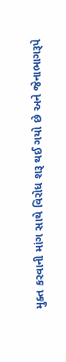મુક્ત કરવાની માંગ સાથે વિરોધ શરૂ થઈ ગયો છે અને જેનાભાગરૂપે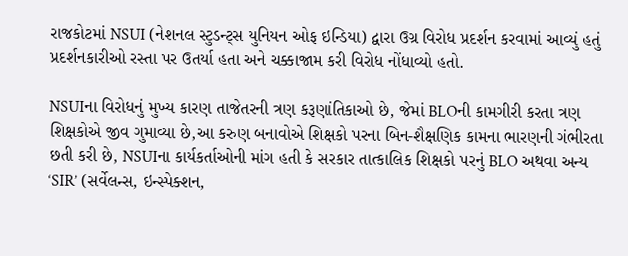રાજકોટમાં NSUI (નેશનલ સ્ટુડન્ટ્સ યુનિયન ઓફ ઇન્ડિયા) દ્વારા ઉગ્ર વિરોધ પ્રદર્શન કરવામાં આવ્યું હતું પ્રદર્શનકારીઓ રસ્તા પર ઉતર્યા હતા અને ચક્કાજામ કરી વિરોધ નોંધાવ્યો હતો.

NSUIના વિરોધનું મુખ્ય કારણ તાજેતરની ત્રણ કરૂણાંતિકાઓ છે, જેમાં BLOની કામગીરી કરતા ત્રણ શિક્ષકોએ જીવ ગુમાવ્યા છે,આ કરુણ બનાવોએ શિક્ષકો પરના બિન-શૈક્ષણિક કામના ભારણની ગંભીરતા છતી કરી છે, NSUIના કાર્યકર્તાઓની માંગ હતી કે સરકાર તાત્કાલિક શિક્ષકો પરનું BLO અથવા અન્ય ‘SIR’ (સર્વેલન્સ, ઇન્સ્પેક્શન,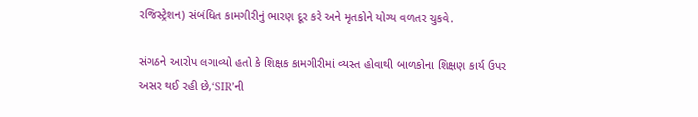રજિસ્ટ્રેશન) સંબંધિત કામગીરીનું ભારણ દૂર કરે અને મૃતકોને યોગ્ય વળતર ચુકવે.

સંગઠને આરોપ લગાવ્યો હતો કે શિક્ષક કામગીરીમાં વ્યસ્ત હોવાથી બાળકોના શિક્ષણ કાર્ય ઉપર અસર થઈ રહી છે,‘SIR’ની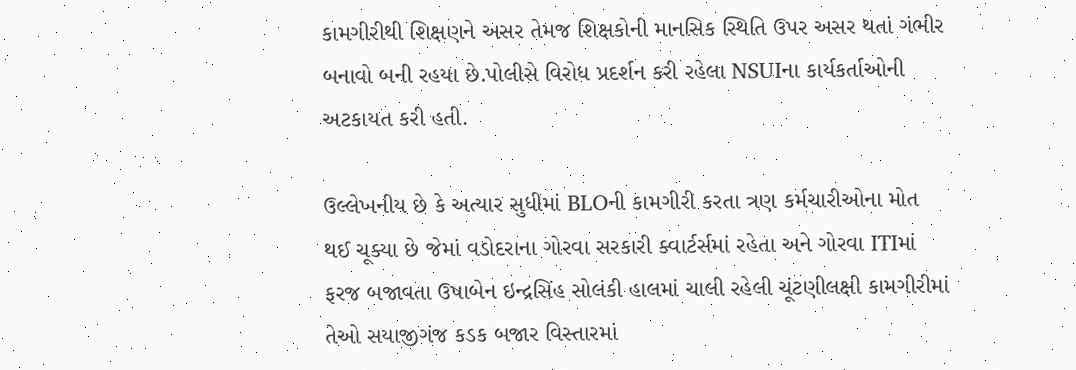કામગીરીથી શિક્ષણને અસર તેમજ શિક્ષકોની માનસિક સ્થિતિ ઉપર અસર થતાં ગંભીર બનાવો બની રહયા છે.પોલીસે વિરોધ પ્રદર્શન કરી રહેલા NSUIના કાર્યકર્તાઓની અટકાયત કરી હતી.

ઉલ્લેખનીય છે કે અત્યાર સુધીમાં BLOની કામગીરી કરતા ત્રણ કર્મચારીઓના મોત થઈ ચૂક્યા છે જેમાં વડોદરાના ગોરવા સરકારી ક્વાર્ટર્સમાં રહેતા અને ગોરવા ITIમાં ફરજ બજાવતા ઉષાબેન ઇન્દ્રસિંહ સોલંકી હાલમાં ચાલી રહેલી ચૂંટણીલક્ષી કામગીરીમાં તેઓ સયાજીગંજ કડક બજાર વિસ્તારમાં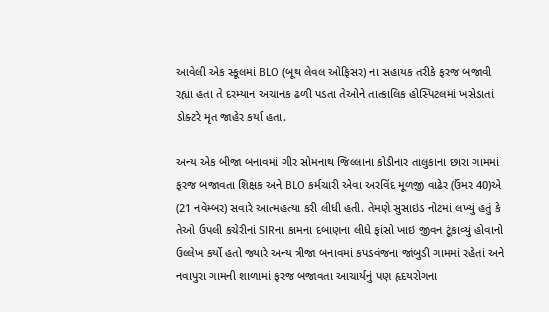આવેલી એક સ્કૂલમાં BLO (બૂથ લેવલ ઓફિસર) ના સહાયક તરીકે ફરજ બજાવી રહ્યા હતા તે દરમ્યાન અચાનક ઢળી પડતા તેઓને તાત્કાલિક હોસ્પિટલમાં ખસેડાતાં ડોક્ટરે મૃત જાહેર કર્યા હતા.

અન્ય એક બીજા બનાવમાં ગીર સોમનાથ જિલ્લાના કોડીનાર તાલુકાના છારા ગામમાં ફરજ બજાવતા શિક્ષક અને BLO કર્મચારી એવા અરવિંદ મૂળજી વાઢેર (ઉંમર 40)એ (21 નવેમ્બર) સવારે આત્મહત્યા કરી લીધી હતી. તેમણે સુસાઇડ નોટમાં લખ્યું હતું કે તેઓ ઉપલી કચેરીનાં SIRના કામના દબાણના લીધે ફાંસો ખાઇ જીવન ટૂંકાવ્યું હોવાનો ઉલ્લેખ કર્યો હતો જ્યારે અન્ય ત્રીજા બનાવમાં કપડવંજના જાંબુડી ગામમાં રહેતાં અને નવાપુરા ગામની શાળામાં ફરજ બજાવતા આચાર્યનું પણ હૃદયરોગના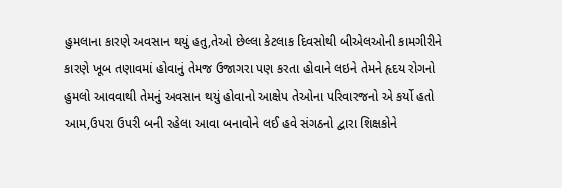હુમલાના કારણે અવસાન થયું હતુ,તેઓ છેલ્લા કેટલાક દિવસોથી બીએલઓની કામગીરીને કારણે ખૂબ તણાવમાં હોવાનું તેમજ ઉજાગરા પણ કરતા હોવાને લઇને તેમને હૃદય રોગનો હુમલો આવવાથી તેમનું અવસાન થયું હોવાનો આક્ષેપ તેઓના પરિવારજનો એ કર્યો હતો આમ,ઉપરા ઉપરી બની રહેલા આવા બનાવોને લઈ હવે સંગઠનો દ્વારા શિક્ષકોને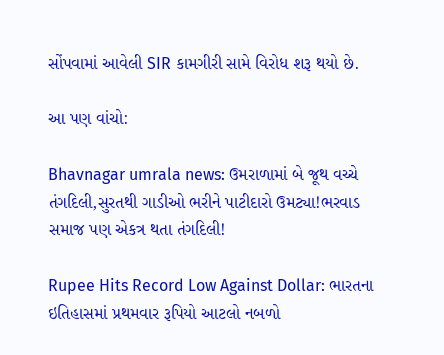સોંપવામાં આવેલી SIR કામગીરી સામે વિરોધ શરૂ થયો છે.

આ પણ વાંચો:

Bhavnagar umrala news: ઉમરાળામાં બે જૂથ વચ્ચે તંગદિલી,સુરતથી ગાડીઓ ભરીને પાટીદારો ઉમટ્યા!ભરવાડ સમાજ પણ એકત્ર થતા તંગદિલી!

Rupee Hits Record Low Against Dollar: ભારતના ઇતિહાસમાં પ્રથમવાર રૂપિયો આટલો નબળો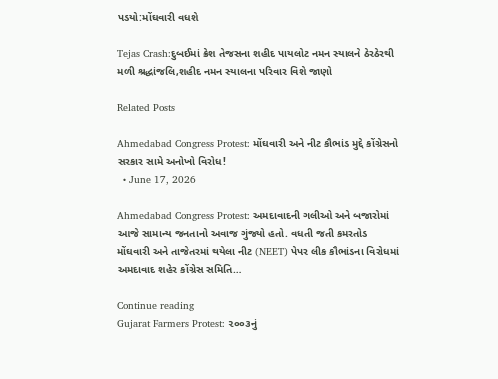પડયો:મોંઘવારી વધશે

Tejas Crash:દુબઈમાં ક્રેશ તેજસના શહીદ પાયલોટ નમન સ્યાલને ઠેરઠેરથી મળી શ્રદ્ધાંજલિ,શહીદ નમન સ્યાલના પરિવાર વિશે જાણો

Related Posts

Ahmedabad Congress Protest: મોંઘવારી અને નીટ કૌભાંડ મુદ્દે કોંગ્રેસનો સરકાર સામે અનોખો વિરોધ!
  • June 17, 2026

Ahmedabad Congress Protest: અમદાવાદની ગલીઓ અને બજારોમાં આજે સામાન્ય જનતાનો અવાજ ગુંજ્યો હતો. વધતી જતી કમરતોડ મોંઘવારી અને તાજેતરમાં થયેલા નીટ (NEET) પેપર લીક કૌભાંડના વિરોધમાં અમદાવાદ શહેર કોંગ્રેસ સમિતિ…

Continue reading
Gujarat Farmers Protest: ૨૦૦૩નું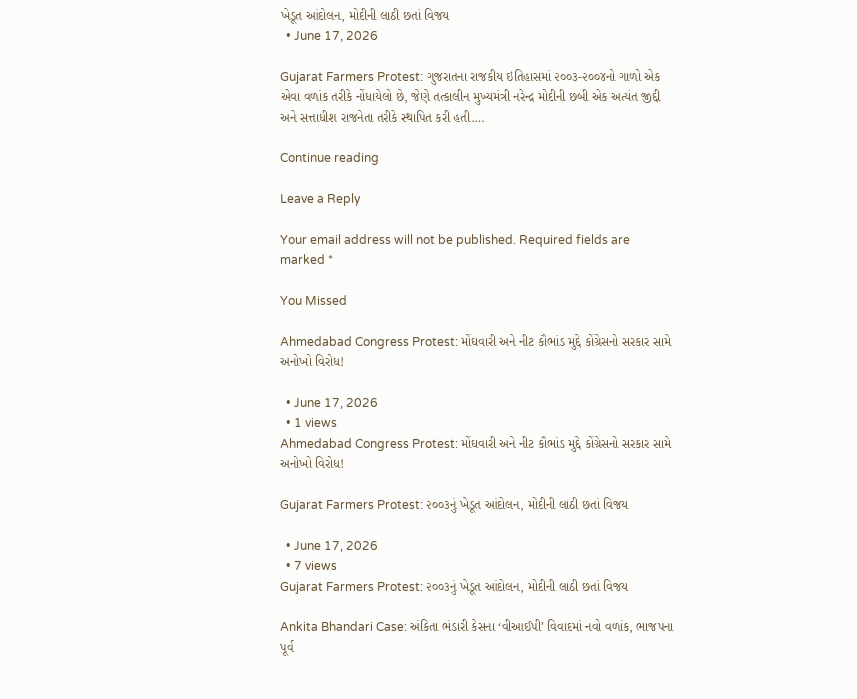ખેડૂત આંદોલન, મોદીની લાઠી છતાં વિજય
  • June 17, 2026

Gujarat Farmers Protest: ગુજરાતના રાજકીય ઇતિહાસમાં ૨૦૦૩-૨૦૦૪નો ગાળો એક એવા વળાંક તરીકે નોંધાયેલો છે, જેણે તત્કાલીન મુખ્યમંત્રી નરેન્દ્ર મોદીની છબી એક અત્યંત જીદ્દી અને સત્તાધીશ રાજનેતા તરીકે સ્થાપિત કરી હતી.…

Continue reading

Leave a Reply

Your email address will not be published. Required fields are marked *

You Missed

Ahmedabad Congress Protest: મોંઘવારી અને નીટ કૌભાંડ મુદ્દે કોંગ્રેસનો સરકાર સામે અનોખો વિરોધ!

  • June 17, 2026
  • 1 views
Ahmedabad Congress Protest: મોંઘવારી અને નીટ કૌભાંડ મુદ્દે કોંગ્રેસનો સરકાર સામે અનોખો વિરોધ!

Gujarat Farmers Protest: ૨૦૦૩નું ખેડૂત આંદોલન, મોદીની લાઠી છતાં વિજય

  • June 17, 2026
  • 7 views
Gujarat Farmers Protest: ૨૦૦૩નું ખેડૂત આંદોલન, મોદીની લાઠી છતાં વિજય

Ankita Bhandari Case: અંકિતા ભંડારી કેસના ‘વીઆઈપી’ વિવાદમાં નવો વળાંક, ભાજપના પૂર્વ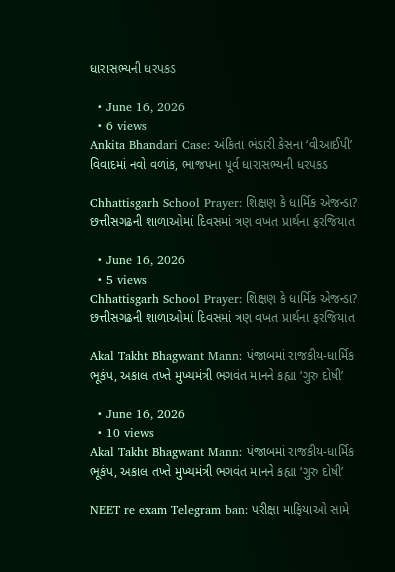ધારાસભ્યની ધરપકડ

  • June 16, 2026
  • 6 views
Ankita Bhandari Case: અંકિતા ભંડારી કેસના ‘વીઆઈપી’ વિવાદમાં નવો વળાંક, ભાજપના પૂર્વ ધારાસભ્યની ધરપકડ

Chhattisgarh School Prayer: શિક્ષણ કે ધાર્મિક એજન્ડા? છત્તીસગઢની શાળાઓમાં દિવસમાં ત્રણ વખત પ્રાર્થના ફરજિયાત

  • June 16, 2026
  • 5 views
Chhattisgarh School Prayer: શિક્ષણ કે ધાર્મિક એજન્ડા? છત્તીસગઢની શાળાઓમાં દિવસમાં ત્રણ વખત પ્રાર્થના ફરજિયાત

Akal Takht Bhagwant Mann: પંજાબમાં રાજકીય-ધાર્મિક ભૂકંપ, અકાલ તખ્તે મુખ્યમંત્રી ભગવંત માનને કહ્યા ‘ગુરુ દોષી’

  • June 16, 2026
  • 10 views
Akal Takht Bhagwant Mann: પંજાબમાં રાજકીય-ધાર્મિક ભૂકંપ, અકાલ તખ્તે મુખ્યમંત્રી ભગવંત માનને કહ્યા ‘ગુરુ દોષી’

NEET re exam Telegram ban: પરીક્ષા માફિયાઓ સામે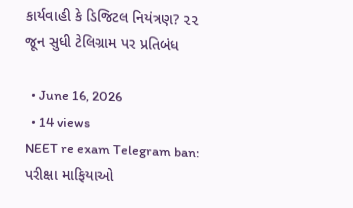કાર્યવાહી કે ડિજિટલ નિયંત્રણ? ૨૨ જૂન સુધી ટેલિગ્રામ પર પ્રતિબંધ

  • June 16, 2026
  • 14 views
NEET re exam Telegram ban: પરીક્ષા માફિયાઓ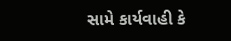સામે કાર્યવાહી કે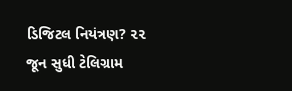ડિજિટલ નિયંત્રણ? ૨૨ જૂન સુધી ટેલિગ્રામ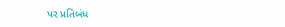પર પ્રતિબંધ